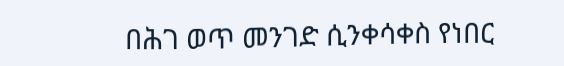በሕገ ወጥ መንገድ ሲንቀሳቀስ የነበር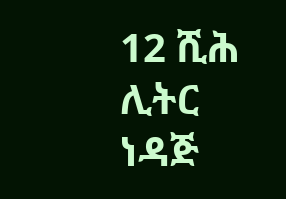12 ሺሕ ሊትር ነዳጅ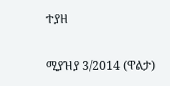ተያዘ

ሚያዝያ 3/2014 (ዋልታ)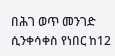በሕገ ወጥ መንገድ ሲንቀሳቀስ የነበር ከ12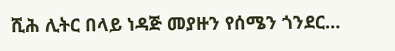ሺሕ ሊትር በላይ ነዳጅ መያዙን የሰሜን ጎንደር…